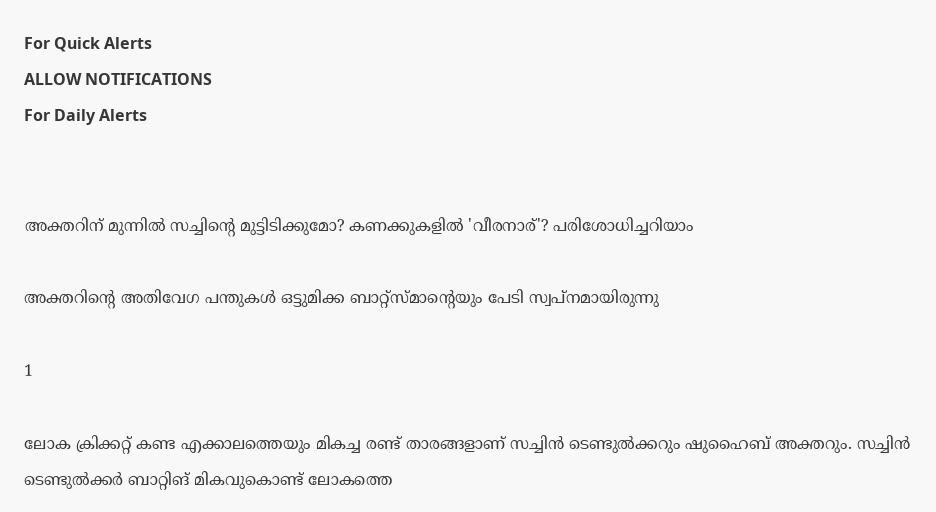For Quick Alerts
ALLOW NOTIFICATIONS
For Daily Alerts


അക്തറിന് മുന്നില്‍ സച്ചിന്റെ മുട്ടിടിക്കുമോ? കണക്കുകളില്‍ 'വീരനാര്'? പരിശോധിച്ചറിയാം

അക്തറിന്റെ അതിവേഗ പന്തുകള്‍ ഒട്ടുമിക്ക ബാറ്റ്‌സ്മാന്റെയും പേടി സ്വപ്‌നമായിരുന്നു

1

ലോക ക്രിക്കറ്റ് കണ്ട എക്കാലത്തെയും മികച്ച രണ്ട് താരങ്ങളാണ് സച്ചിന്‍ ടെണ്ടുല്‍ക്കറും ഷുഹൈബ് അക്തറും. സച്ചിന്‍ ടെണ്ടുല്‍ക്കര്‍ ബാറ്റിങ് മികവുകൊണ്ട് ലോകത്തെ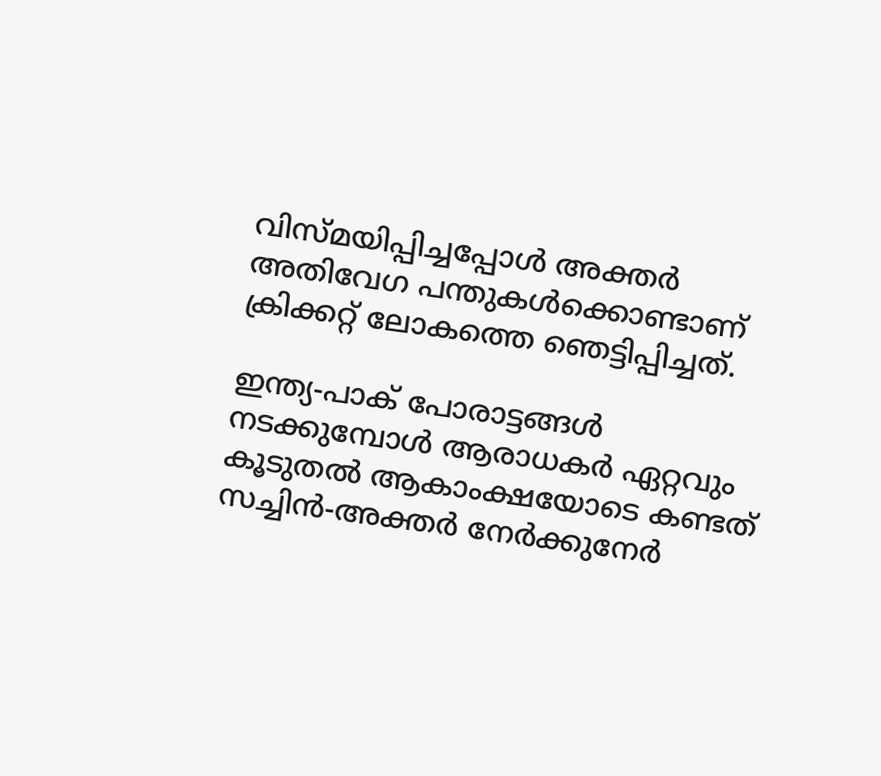വിസ്മയിപ്പിച്ചപ്പോള്‍ അക്തര്‍ അതിവേഗ പന്തുകള്‍ക്കൊണ്ടാണ് ക്രിക്കറ്റ് ലോകത്തെ ഞെട്ടിപ്പിച്ചത്.

ഇന്ത്യ-പാക് പോരാട്ടങ്ങള്‍ നടക്കുമ്പോള്‍ ആരാധകര്‍ ഏറ്റവും കൂടുതല്‍ ആകാംക്ഷയോടെ കണ്ടത് സച്ചിന്‍-അക്തര്‍ നേര്‍ക്കുനേര്‍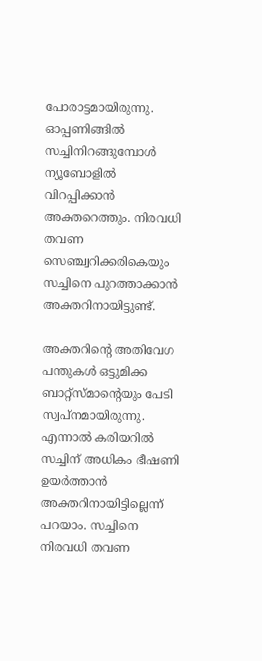പോരാട്ടമായിരുന്നു. ഓപ്പണിങ്ങില്‍ സച്ചിനിറങ്ങുമ്പോള്‍ ന്യൂബോളില്‍ വിറപ്പിക്കാന്‍ അക്തറെത്തും. നിരവധി തവണ സെഞ്ച്വറിക്കരികെയും സച്ചിനെ പുറത്താക്കാന്‍ അക്തറിനായിട്ടുണ്ട്.

അക്തറിന്റെ അതിവേഗ പന്തുകള്‍ ഒട്ടുമിക്ക ബാറ്റ്‌സ്മാന്റെയും പേടി സ്വപ്‌നമായിരുന്നു. എന്നാല്‍ കരിയറില്‍ സച്ചിന് അധികം ഭീഷണി ഉയര്‍ത്താന്‍ അക്തറിനായിട്ടില്ലെന്ന് പറയാം. സച്ചിനെ നിരവധി തവണ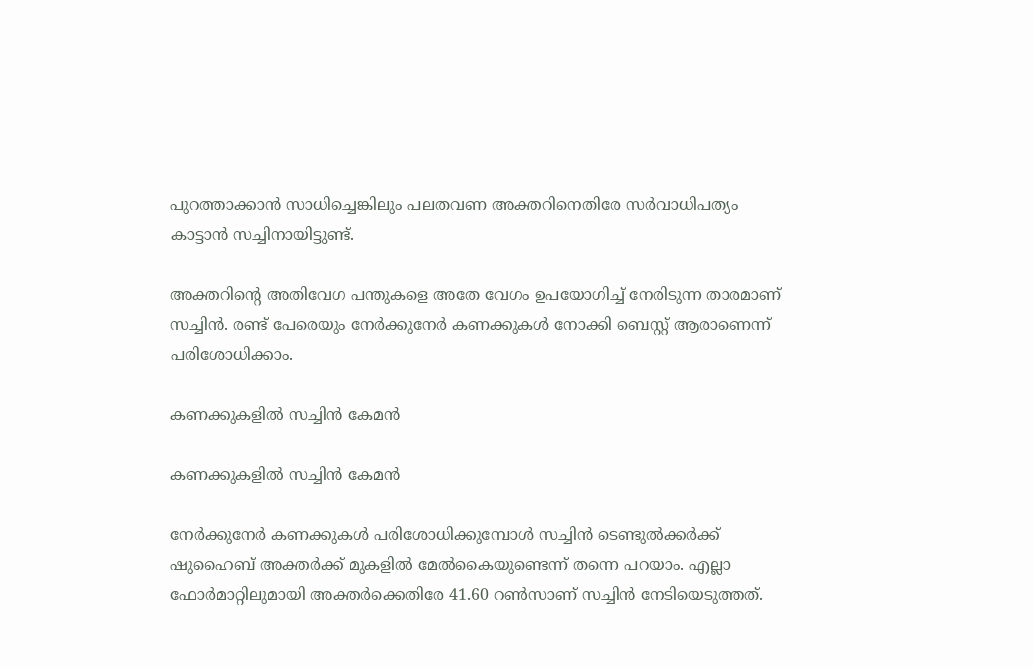പുറത്താക്കാന്‍ സാധിച്ചെങ്കിലും പലതവണ അക്തറിനെതിരേ സര്‍വാധിപത്യം കാട്ടാന്‍ സച്ചിനായിട്ടുണ്ട്.

അക്തറിന്റെ അതിവേഗ പന്തുകളെ അതേ വേഗം ഉപയോഗിച്ച് നേരിടുന്ന താരമാണ് സച്ചിന്‍. രണ്ട് പേരെയും നേര്‍ക്കുനേര്‍ കണക്കുകള്‍ നോക്കി ബെസ്റ്റ് ആരാണെന്ന് പരിശോധിക്കാം.

കണക്കുകളില്‍ സച്ചിന്‍ കേമന്‍

കണക്കുകളില്‍ സച്ചിന്‍ കേമന്‍

നേര്‍ക്കുനേര്‍ കണക്കുകള്‍ പരിശോധിക്കുമ്പോള്‍ സച്ചിന്‍ ടെണ്ടുല്‍ക്കര്‍ക്ക് ഷുഹൈബ് അക്തര്‍ക്ക് മുകളില്‍ മേല്‍കൈയുണ്ടെന്ന് തന്നെ പറയാം. എല്ലാ ഫോര്‍മാറ്റിലുമായി അക്തര്‍ക്കെതിരേ 41.60 റണ്‍സാണ് സച്ചിന്‍ നേടിയെടുത്തത്.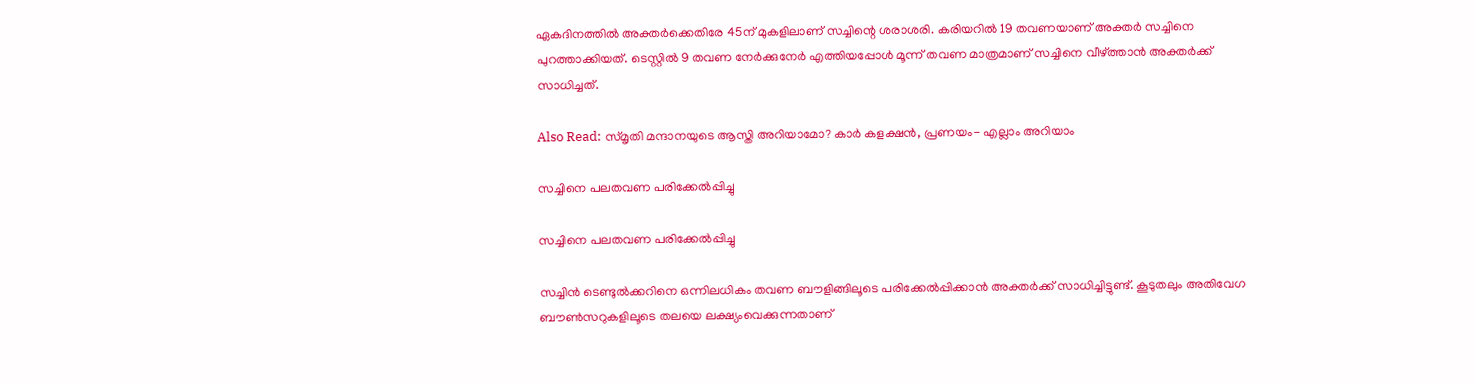ഏകദിനത്തില്‍ അക്തര്‍ക്കെതിരേ 45ന് മുകളിലാണ് സച്ചിന്റെ ശരാശരി. കരിയറില്‍ 19 തവണയാണ് അക്തര്‍ സച്ചിനെ പുറത്താക്കിയത്. ടെസ്റ്റില്‍ 9 തവണ നേര്‍ക്കുനേര്‍ എത്തിയപ്പോള്‍ മൂന്ന് തവണ മാത്രമാണ് സച്ചിനെ വീഴ്ത്താന്‍ അക്തര്‍ക്ക് സാധിച്ചത്.

Also Read: സ്മൃതി മന്ദാനയുടെ ആസ്തി അറിയാമോ? കാര്‍ കളക്ഷന്‍, പ്രണയം- എല്ലാം അറിയാം

സച്ചിനെ പലതവണ പരിക്കേല്‍പ്പിച്ചു

സച്ചിനെ പലതവണ പരിക്കേല്‍പ്പിച്ചു

സച്ചിന്‍ ടെണ്ടുല്‍ക്കറിനെ ഒന്നിലധികം തവണ ബൗളിങ്ങിലൂടെ പരിക്കേല്‍പ്പിക്കാന്‍ അക്തര്‍ക്ക് സാധിച്ചിട്ടുണ്ട്. കൂടുതലും അതിവേഗ ബൗണ്‍സറുകളിലൂടെ തലയെ ലക്ഷ്യംവെക്കുന്നതാണ്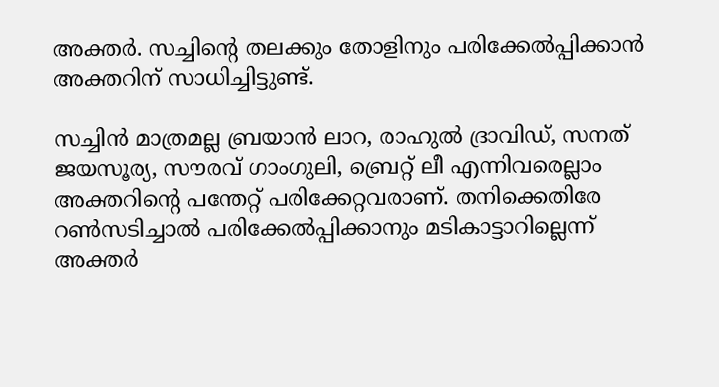അക്തര്‍. സച്ചിന്റെ തലക്കും തോളിനും പരിക്കേല്‍പ്പിക്കാന്‍ അക്തറിന് സാധിച്ചിട്ടുണ്ട്.

സച്ചിന്‍ മാത്രമല്ല ബ്രയാന്‍ ലാറ, രാഹുല്‍ ദ്രാവിഡ്, സനത് ജയസൂര്യ, സൗരവ് ഗാംഗുലി, ബ്രെറ്റ് ലീ എന്നിവരെല്ലാം അക്തറിന്റെ പന്തേറ്റ് പരിക്കേറ്റവരാണ്. തനിക്കെതിരേ റണ്‍സടിച്ചാല്‍ പരിക്കേല്‍പ്പിക്കാനും മടികാട്ടാറില്ലെന്ന് അക്തര്‍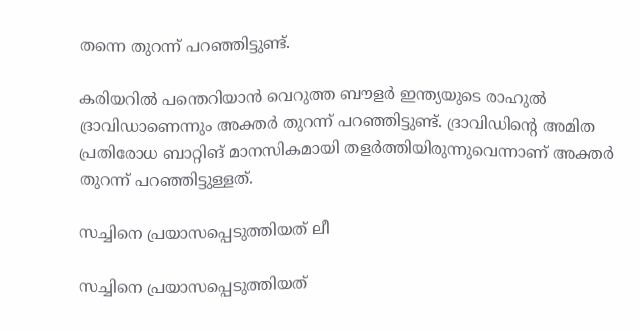തന്നെ തുറന്ന് പറഞ്ഞിട്ടുണ്ട്.

കരിയറില്‍ പന്തെറിയാന്‍ വെറുത്ത ബൗളര്‍ ഇന്ത്യയുടെ രാഹുല്‍ ദ്രാവിഡാണെന്നും അക്തര്‍ തുറന്ന് പറഞ്ഞിട്ടുണ്ട്. ദ്രാവിഡിന്റെ അമിത പ്രതിരോധ ബാറ്റിങ് മാനസികമായി തളര്‍ത്തിയിരുന്നുവെന്നാണ് അക്തര്‍ തുറന്ന് പറഞ്ഞിട്ടുള്ളത്.

സച്ചിനെ പ്രയാസപ്പെടുത്തിയത് ലീ

സച്ചിനെ പ്രയാസപ്പെടുത്തിയത്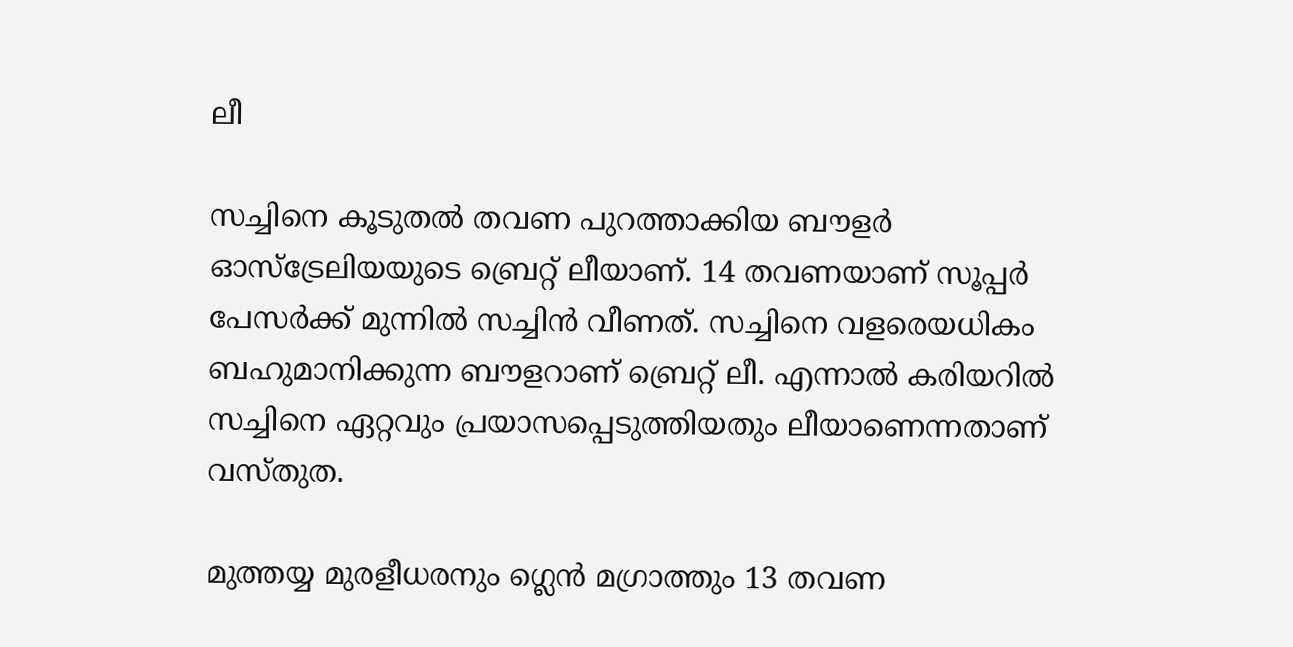ലീ

സച്ചിനെ കൂടുതല്‍ തവണ പുറത്താക്കിയ ബൗളര്‍ ഓസ്‌ട്രേലിയയുടെ ബ്രെറ്റ് ലീയാണ്. 14 തവണയാണ് സൂപ്പര്‍ പേസര്‍ക്ക് മുന്നില്‍ സച്ചിന്‍ വീണത്. സച്ചിനെ വളരെയധികം ബഹുമാനിക്കുന്ന ബൗളറാണ് ബ്രെറ്റ് ലീ. എന്നാല്‍ കരിയറില്‍ സച്ചിനെ ഏറ്റവും പ്രയാസപ്പെടുത്തിയതും ലീയാണെന്നതാണ് വസ്തുത.

മുത്തയ്യ മുരളീധരനും ഗ്ലെന്‍ മഗ്രാത്തും 13 തവണ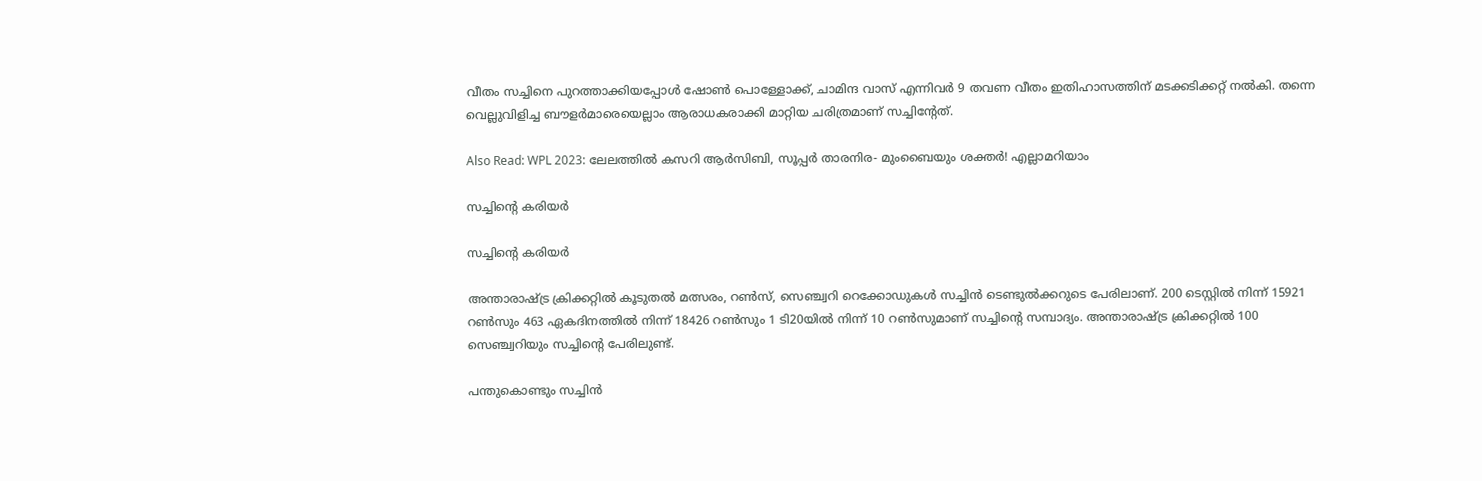വീതം സച്ചിനെ പുറത്താക്കിയപ്പോള്‍ ഷോണ്‍ പൊള്ളോക്ക്, ചാമിന്ദ വാസ് എന്നിവര്‍ 9 തവണ വീതം ഇതിഹാസത്തിന് മടക്കടിക്കറ്റ് നല്‍കി. തന്നെ വെല്ലുവിളിച്ച ബൗളര്‍മാരെയെല്ലാം ആരാധകരാക്കി മാറ്റിയ ചരിത്രമാണ് സച്ചിന്റേത്.

Also Read: WPL 2023: ലേലത്തില്‍ കസറി ആര്‍സിബി, സൂപ്പര്‍ താരനിര- മുംബൈയും ശക്തര്‍! എല്ലാമറിയാം

സച്ചിന്റെ കരിയര്‍

സച്ചിന്റെ കരിയര്‍

അന്താരാഷ്ട്ര ക്രിക്കറ്റില്‍ കൂടുതല്‍ മത്സരം, റണ്‍സ്, സെഞ്ച്വറി റെക്കോഡുകള്‍ സച്ചിന്‍ ടെണ്ടുല്‍ക്കറുടെ പേരിലാണ്. 200 ടെസ്റ്റില്‍ നിന്ന് 15921 റണ്‍സും 463 ഏകദിനത്തില്‍ നിന്ന് 18426 റണ്‍സും 1 ടി20യില്‍ നിന്ന് 10 റണ്‍സുമാണ് സച്ചിന്റെ സമ്പാദ്യം. അന്താരാഷ്ട്ര ക്രിക്കറ്റില്‍ 100 സെഞ്ച്വറിയും സച്ചിന്റെ പേരിലുണ്ട്.

പന്തുകൊണ്ടും സച്ചിന്‍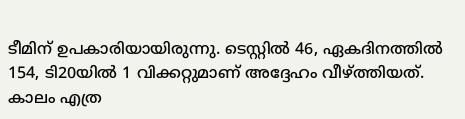ടീമിന് ഉപകാരിയായിരുന്നു. ടെസ്റ്റില്‍ 46, ഏകദിനത്തില്‍ 154, ടി20യില്‍ 1 വിക്കറ്റുമാണ് അദ്ദേഹം വീഴ്ത്തിയത്. കാലം എത്ര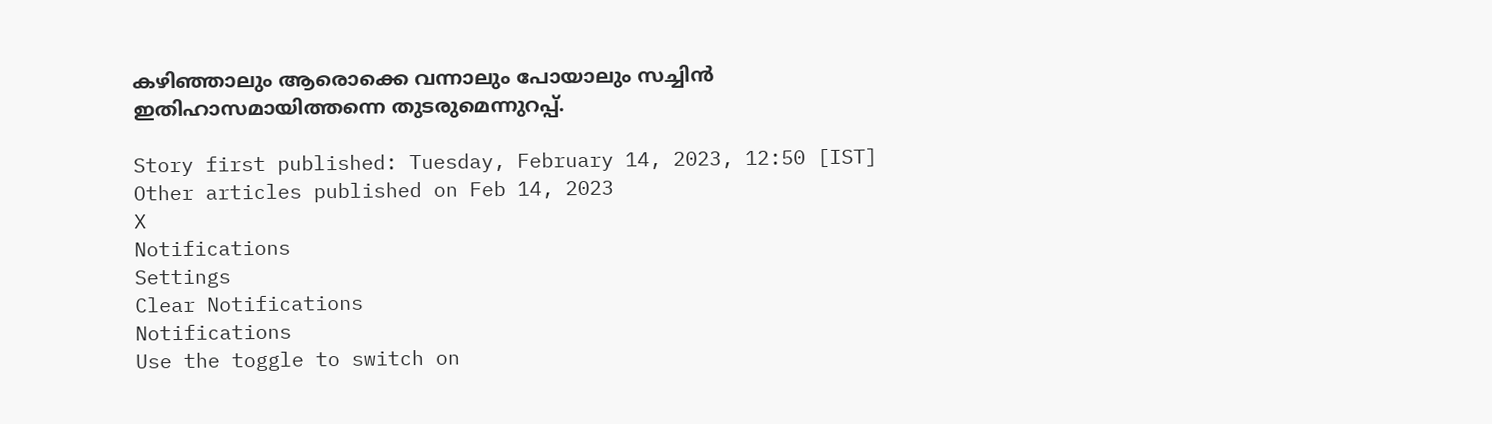കഴിഞ്ഞാലും ആരൊക്കെ വന്നാലും പോയാലും സച്ചിന്‍ ഇതിഹാസമായിത്തന്നെ തുടരുമെന്നുറപ്പ്.

Story first published: Tuesday, February 14, 2023, 12:50 [IST]
Other articles published on Feb 14, 2023
X
Notifications
Settings
Clear Notifications
Notifications
Use the toggle to switch on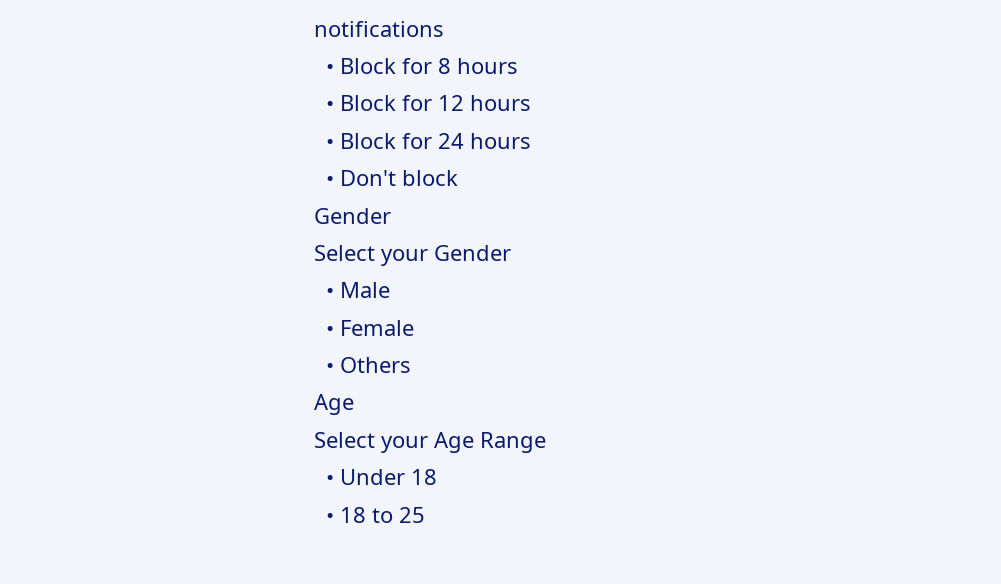notifications
  • Block for 8 hours
  • Block for 12 hours
  • Block for 24 hours
  • Don't block
Gender
Select your Gender
  • Male
  • Female
  • Others
Age
Select your Age Range
  • Under 18
  • 18 to 25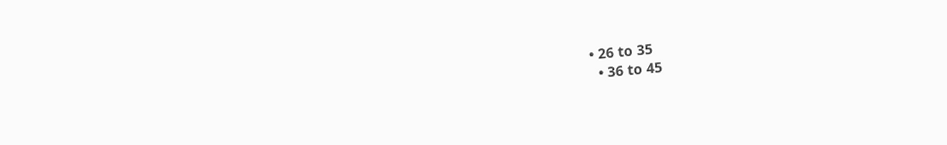• 26 to 35
  • 36 to 45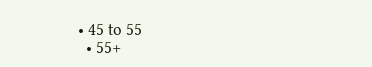• 45 to 55
  • 55+